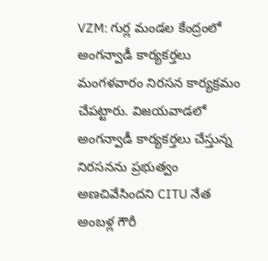VZM: గుర్ల మండల కేంద్రంలో అంగన్వాడీ కార్యకర్తలు మంగళవారం నిరసన కార్యక్రమం చేపట్టారు. విజయవాడలో అంగన్వాడీ కార్యకర్తలు చేస్తున్న నిరసనను ప్రభుత్వం అణచివేసిందని CITU నేత అంబళ్ల గౌరీ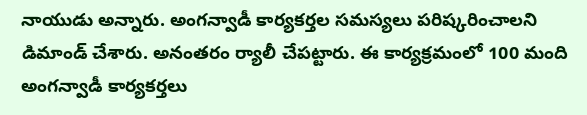నాయుడు అన్నారు. అంగన్వాడీ కార్యకర్తల సమస్యలు పరిష్కరించాలని డిమాండ్ చేశారు. అనంతరం ర్యాలీ చేపట్టారు. ఈ కార్యక్రమంలో 100 మంది అంగన్వాడీ కార్యకర్తలు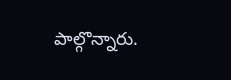పాల్గొన్నారు.